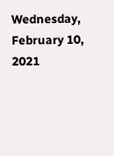Wednesday, February 10, 2021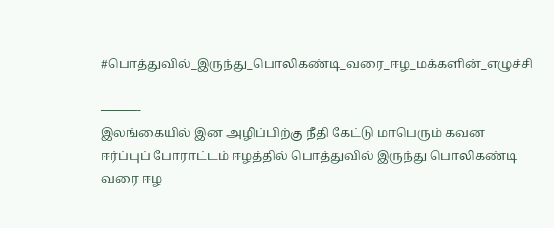#பொத்துவில்_இருந்து_பொலிகண்டி_வரை_ஈழ_மக்களின்_எழுச்சி

———-
இலங்கையில் இன அழிப்பிற்கு நீதி கேட்டு மாபெரும் கவன ஈர்ப்புப் போராட்டம் ஈழத்தில் பொத்துவில் இருந்து பொலிகண்டி வரை ஈழ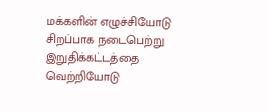மக்களின் எழுச்சியோடு சிறப்பாக நடைபெற்று இறுதிக்கட்டத்தை வெற்றியோடு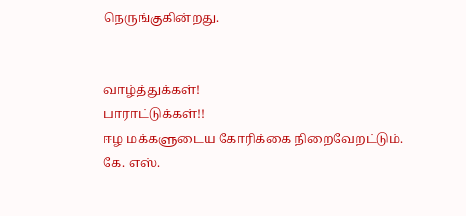நெருங்குகின்றது.


வாழ்த்துக்கள்!
பாராட்டுக்கள்!!
ஈழ மக்களுடைய கோரிக்கை நிறைவேறட்டும்.
கே. எஸ்.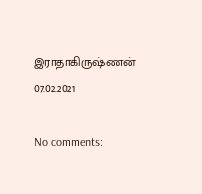இராதாகிருஷ்ணன்
07.02.2021

No comments: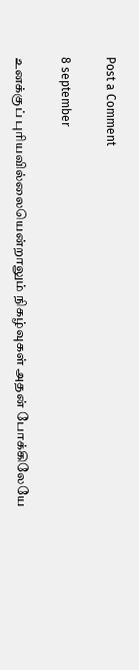Post a Comment

8 september

உனக்குப் புரியவில்லையென்றாலும் நிகழ்வுகள் அதன் போக்கிலேயே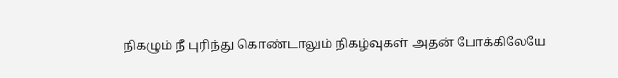நிகழும் நீ புரிந்து கொண்டாலும் நிகழ்வுகள் அதன் போக்கிலேயே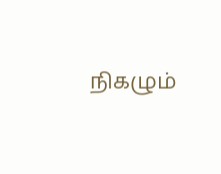நிகழும்